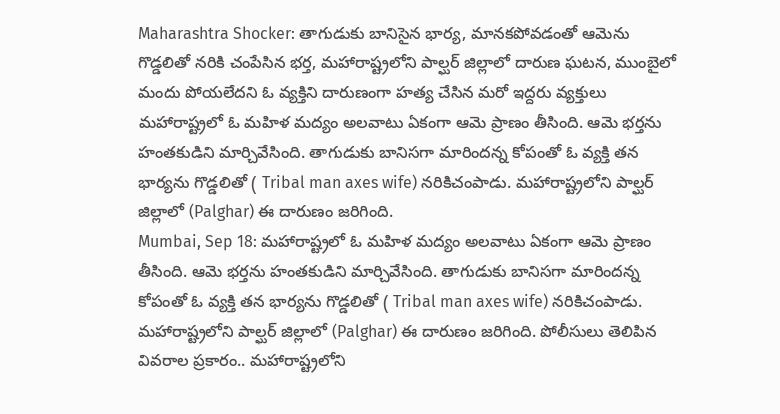Maharashtra Shocker: తాగుడుకు బానిసైన భార్య, మానకపోవడంతో ఆమెను గొడ్డలితో నరికి చంపేసిన భర్త, మహారాష్ట్రలోని పాల్ఘర్ జిల్లాలో దారుణ ఘటన, ముంబైలో మందు పోయలేదని ఓ వ్యక్తిని దారుణంగా హత్య చేసిన మరో ఇద్దరు వ్యక్తులు
మహారాష్ట్రలో ఓ మహిళ మద్యం అలవాటు ఏకంగా ఆమె ప్రాణం తీసింది. ఆమె భర్తను హంతకుడిని మార్చివేసింది. తాగుడుకు బానిసగా మారిందన్న కోపంతో ఓ వ్యక్తి తన భార్యను గొడ్డలితో ( Tribal man axes wife) నరికిచంపాడు. మహారాష్ట్రలోని పాల్ఘర్ జిల్లాలో (Palghar) ఈ దారుణం జరిగింది.
Mumbai, Sep 18: మహారాష్ట్రలో ఓ మహిళ మద్యం అలవాటు ఏకంగా ఆమె ప్రాణం తీసింది. ఆమె భర్తను హంతకుడిని మార్చివేసింది. తాగుడుకు బానిసగా మారిందన్న కోపంతో ఓ వ్యక్తి తన భార్యను గొడ్డలితో ( Tribal man axes wife) నరికిచంపాడు. మహారాష్ట్రలోని పాల్ఘర్ జిల్లాలో (Palghar) ఈ దారుణం జరిగింది. పోలీసులు తెలిపిన వివరాల ప్రకారం.. మహారాష్ట్రలోని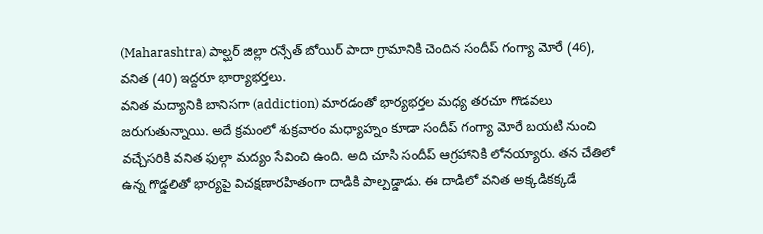(Maharashtra) పాల్ఘర్ జిల్లా రన్సేత్ బోయిర్ పాదా గ్రామానికి చెందిన సందీప్ గంగ్యా మోరే (46), వనిత (40) ఇద్దరూ భార్యాభర్తలు.
వనిత మద్యానికి బానిసగా (addiction) మారడంతో భార్యభర్తల మధ్య తరచూ గొడవలు జరుగుతున్నాయి. అదే క్రమంలో శుక్రవారం మధ్యాహ్నం కూడా సందీప్ గంగ్యా మోరే బయటి నుంచి వచ్చేసరికి వనిత ఫుల్గా మద్యం సేవించి ఉంది. అది చూసి సందీప్ ఆగ్రహానికి లోనయ్యారు. తన చేతిలో ఉన్న గొడ్డలితో భార్యపై విచక్షణారహితంగా దాడికి పాల్పడ్డాడు. ఈ దాడిలో వనిత అక్కడికక్కడే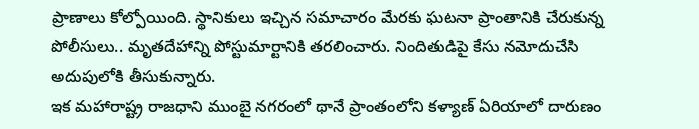ప్రాణాలు కోల్పోయింది. స్థానికులు ఇచ్చిన సమాచారం మేరకు ఘటనా ప్రాంతానికి చేరుకున్న పోలీసులు.. మృతదేహాన్ని పోస్టుమార్టానికి తరలించారు. నిందితుడిపై కేసు నమోదుచేసి అదుపులోకి తీసుకున్నారు.
ఇక మహారాష్ట్ర రాజధాని ముంబై నగరంలో థానే ప్రాంతంలోని కళ్యాణ్ ఏరియాలో దారుణం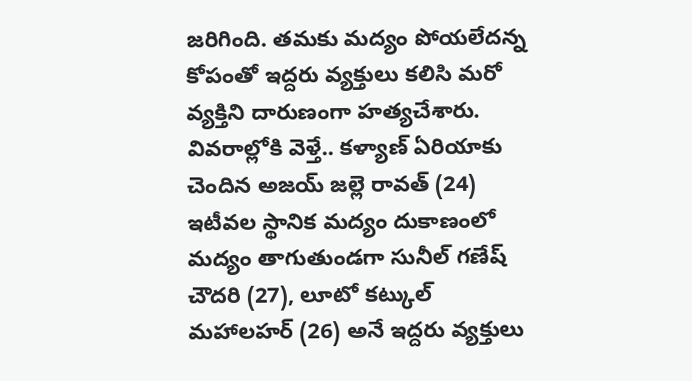జరిగింది. తమకు మద్యం పోయలేదన్న కోపంతో ఇద్దరు వ్యక్తులు కలిసి మరో వ్యక్తిని దారుణంగా హత్యచేశారు. వివరాల్లోకి వెళ్తే.. కళ్యాణ్ ఏరియాకు చెందిన అజయ్ జల్లె రావత్ (24) ఇటీవల స్థానిక మద్యం దుకాణంలో మద్యం తాగుతుండగా సునీల్ గణేష్ చౌదరి (27), లూటో కట్కుల్ మహాలహర్ (26) అనే ఇద్దరు వ్యక్తులు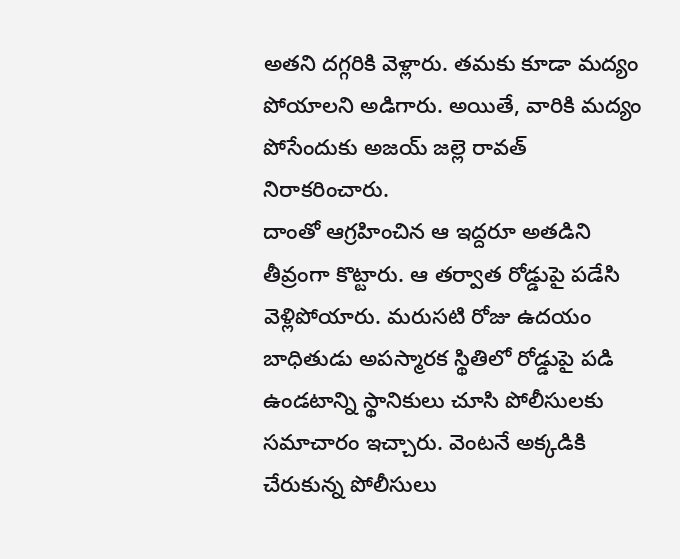అతని దగ్గరికి వెళ్లారు. తమకు కూడా మద్యం పోయాలని అడిగారు. అయితే, వారికి మద్యం పోసేందుకు అజయ్ జల్లె రావత్ నిరాకరించారు.
దాంతో ఆగ్రహించిన ఆ ఇద్దరూ అతడిని తీవ్రంగా కొట్టారు. ఆ తర్వాత రోడ్డుపై పడేసి వెళ్లిపోయారు. మరుసటి రోజు ఉదయం బాధితుడు అపస్మారక స్థితిలో రోడ్డుపై పడి ఉండటాన్ని స్థానికులు చూసి పోలీసులకు సమాచారం ఇచ్చారు. వెంటనే అక్కడికి చేరుకున్న పోలీసులు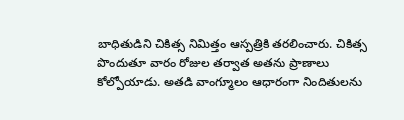బాధితుడిని చికిత్స నిమిత్తం ఆస్పత్రికి తరలించారు. చికిత్స పొందుతూ వారం రోజుల తర్వాత అతను ప్రాణాలు కోల్పోయాడు. అతడి వాంగ్మూలం ఆధారంగా నిందితులను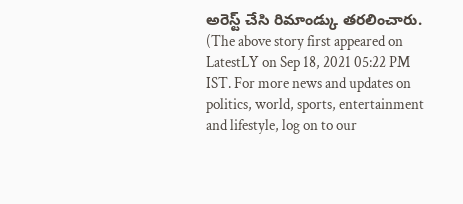అరెస్ట్ చేసి రిమాండ్కు తరలించారు.
(The above story first appeared on LatestLY on Sep 18, 2021 05:22 PM IST. For more news and updates on politics, world, sports, entertainment and lifestyle, log on to our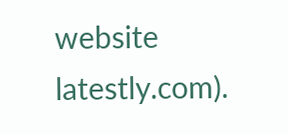website latestly.com).